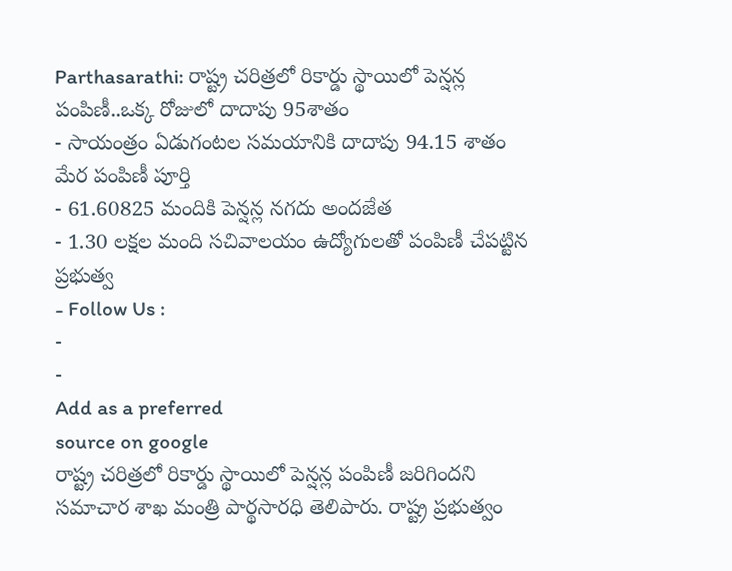Parthasarathi: రాష్ట్ర చరిత్రలో రికార్డు స్థాయిలో పెన్షన్ల పంపిణీ..ఒక్క రోజులో దాదాపు 95శాతం
- సాయంత్రం ఏడుగంటల సమయానికి దాదాపు 94.15 శాతం మేర పంపిణీ పూర్తి
- 61.60825 మందికి పెన్షన్ల నగదు అందజేత
- 1.30 లక్షల మంది సచివాలయం ఉద్యోగులతో పంపిణీ చేపట్టిన ప్రభుత్వ
- Follow Us :
-
-
Add as a preferred
source on google
రాష్ట్ర చరిత్రలో రికార్డు స్థాయిలో పెన్షన్ల పంపిణీ జరిగిందని సమాచార శాఖ మంత్రి పార్థసారధి తెలిపారు. రాష్ట్ర ప్రభుత్వం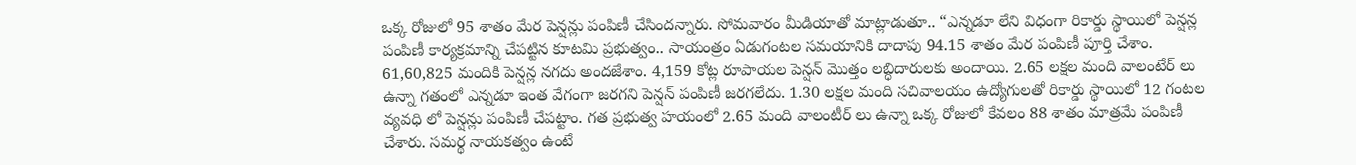ఒక్క రోజులో 95 శాతం మేర పెన్షన్లు పంపిణీ చేసిందన్నారు. సోమవారం మీడియాతో మాట్లాడుతూ.. “ఎన్నడూ లేని విధంగా రికార్డు స్థాయిలో పెన్షన్ల పంపిణీ కార్యక్రమాన్ని చేపట్టిన కూటమి ప్రభుత్వం.. సాయంత్రం ఏడుగంటల సమయానికి దాదాపు 94.15 శాతం మేర పంపిణీ పూర్తి చేశాం. 61,60,825 మందికి పెన్షన్ల నగదు అందజేశాం. 4,159 కోట్ల రూపాయల పెన్షన్ మొత్తం లబ్ధిదారులకు అందాయి. 2.65 లక్షల మంది వాలంటేర్ లు ఉన్నా గతంలో ఎన్నడూ ఇంత వేగంగా జరగని పెన్షన్ పంపిణీ జరగలేదు. 1.30 లక్షల మంది సచివాలయం ఉద్యోగులతో రికార్డు స్థాయిలో 12 గంటల వ్యవధి లో పెన్షన్లు పంపిణీ చేపట్టాం. గత ప్రభుత్వ హయంలో 2.65 మంది వాలంటీర్ లు ఉన్నా ఒక్క రోజులో కేవలం 88 శాతం మాత్రమే పంపిణీ చేశారు. సమర్థ నాయకత్వం ఉంటే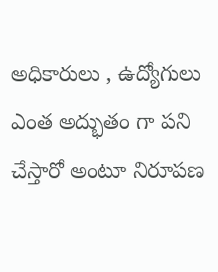అధికారులు , ఉద్యోగులు ఎంత అద్భుతం గా పని చేస్తారో అంటూ నిరూపణ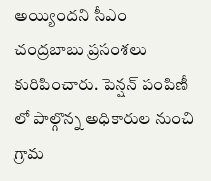అయ్యిందని సీఎం చంద్రబాబు ప్రసంశలు కురిపించారు. పెన్షన్ పంపిణీ లో పాల్గొన్న అధికారుల నుంచి గ్రామ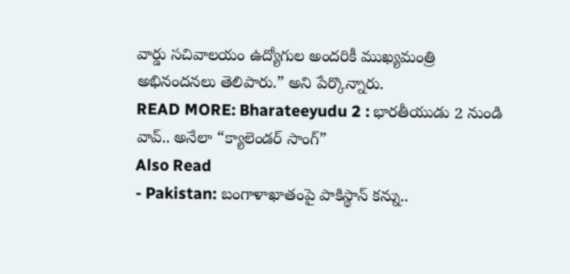వార్డు సచివాలయం ఉద్యోగుల అందరికీ ముఖ్యమంత్రి అభినందనలు తెలిపారు.” అని పేర్కొన్నారు.
READ MORE: Bharateeyudu 2 : భారతీయుడు 2 నుండి వావ్.. అనేలా “క్యాలెండర్ సాంగ్”
Also Read
- Pakistan: బంగాళాఖాతంపై పాకిస్థాన్ కన్ను..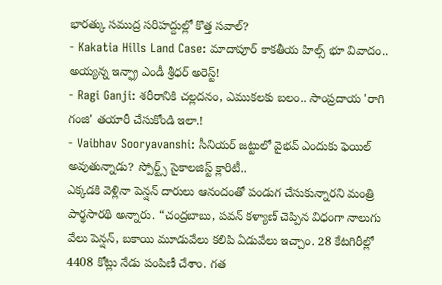భారత్కు సముద్ర సరిహద్దుల్లో కొత్త సవాల్?
- Kakatia Hills Land Case: మాదాపూర్ కాకతీయ హిల్స్ భూ వివాదం.. అయ్యన్న ఇన్ఫ్రా ఎండీ శ్రీధర్ అరెస్ట్!
- Ragi Ganji: శరీరానికి చల్లదనం, ఎముకలకు బలం.. సాంప్రదాయ 'రాగి గంజి' తయారీ చేసుకోండి ఇలా.!
- Vaibhav Sooryavanshi: సీనియర్ జట్టులో వైభవ్ ఎందుకు ఫెయిల్ అవుతున్నాడు? స్పోర్ట్స్ సైకాలజిస్ట్ క్లారిటీ..
ఎక్కడకి వెళ్లినా పెన్షన్ దారులు ఆనందంతో పండుగ చేసుకున్నారని మంత్రి పార్థసారథి అన్నారు. “చంద్రబాబు, పవన్ కళ్యాణ్ చెప్పిన విధంగా నాలుగు వేలు పెన్షన్, బకాయి మూడువేలు కలిపి ఏడువేలు ఇచ్చాం. 28 కేటగిరీల్లో 4408 కోట్లు నేడు పంపిణీ చేశాం. గత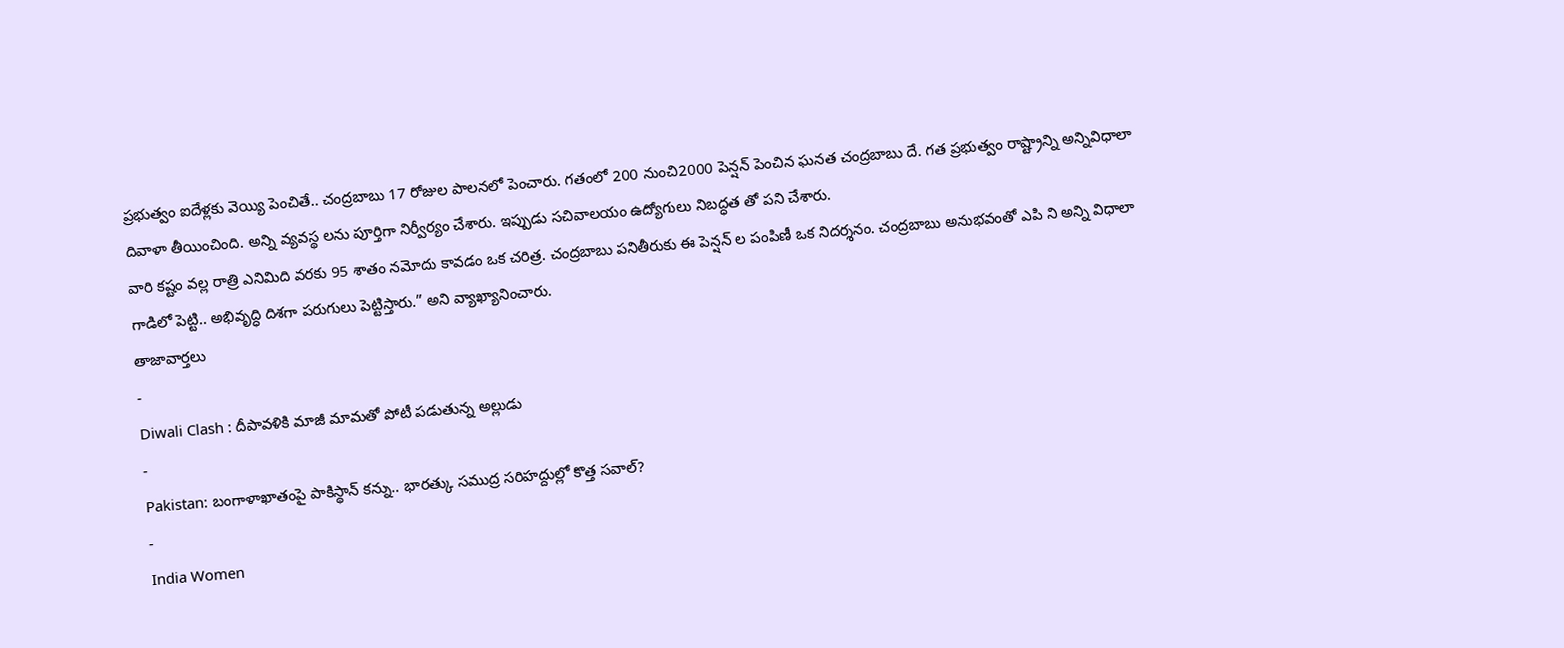ప్రభుత్వం ఐదేళ్లకు వెయ్యి పెంచితే.. చంద్రబాబు 17 రోజుల పాలనలో పెంచారు. గతంలో 200 నుంచి2000 పెన్షన్ పెంచిన ఘనత చంద్రబాబు దే. గత ప్రభుత్వం రాష్ట్రాన్ని అన్నివిధాలా దివాళా తీయించింది. అన్ని వ్యవస్థ లను పూర్తిగా నిర్వీర్యం చేశారు. ఇప్పుడు సచివాలయం ఉద్యోగులు నిబద్ధత తో పని చేశారు.
వారి కష్టం వల్ల రాత్రి ఎనిమిది వరకు 95 శాతం నమోదు కావడం ఒక చరిత్ర. చంద్రబాబు పనితీరుకు ఈ పెన్షన్ ల పంపిణీ ఒక నిదర్శనం. చంద్రబాబు అనుభవంతో ఎపి ని అన్ని విధాలా గాడిలో పెట్టి.. అభివృద్ధి దిశగా పరుగులు పెట్టిస్తారు.” అని వ్యాఖ్యానించారు.
తాజావార్తలు
-
Diwali Clash : దీపావళికి మాజీ మామతో పోటీ పడుతున్న అల్లుడు
-
Pakistan: బంగాళాఖాతంపై పాకిస్థాన్ కన్ను.. భారత్కు సముద్ర సరిహద్దుల్లో కొత్త సవాల్?
-
India Women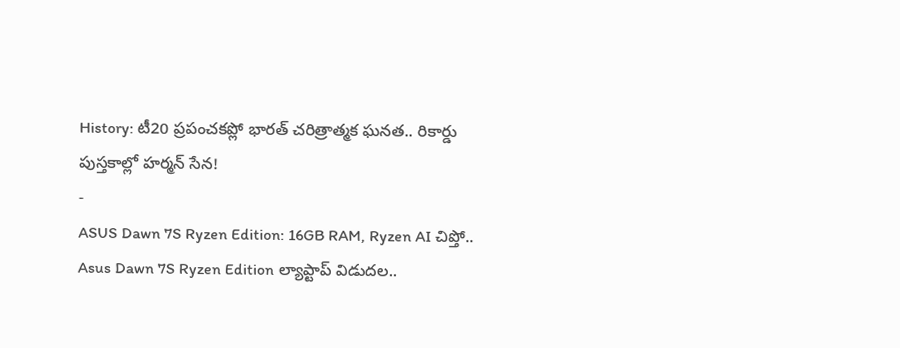History: టీ20 ప్రపంచకప్లో భారత్ చరిత్రాత్మక ఘనత.. రికార్డు పుస్తకాల్లో హర్మన్ సేన!
-
ASUS Dawn 7S Ryzen Edition: 16GB RAM, Ryzen AI చిప్తో.. Asus Dawn 7S Ryzen Edition ల్యాప్టాప్ విడుదల..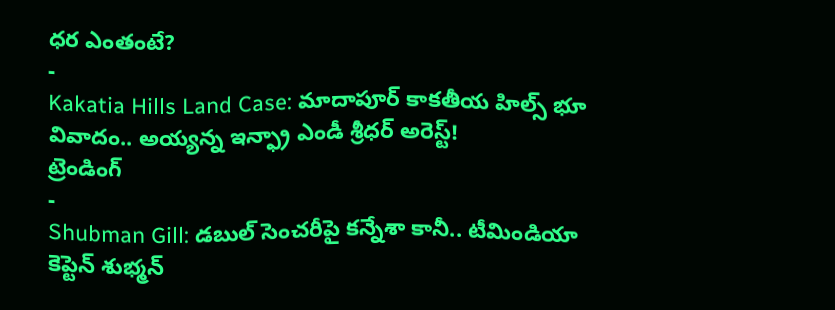ధర ఎంతంటే?
-
Kakatia Hills Land Case: మాదాపూర్ కాకతీయ హిల్స్ భూ వివాదం.. అయ్యన్న ఇన్ఫ్రా ఎండీ శ్రీధర్ అరెస్ట్!
ట్రెండింగ్
-
Shubman Gill: డబుల్ సెంచరీపై కన్నేశా కానీ.. టీమిండియా కెప్టెన్ శుభ్మన్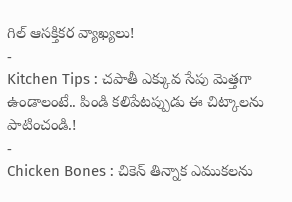గిల్ ఆసక్తికర వ్యాఖ్యలు!
-
Kitchen Tips : చపాతీ ఎక్కువ సేపు మెత్తగా ఉండాలంటే.. పిండి కలిపేటప్పుడు ఈ చిట్కాలను పాటించండి.!
-
Chicken Bones : చికెన్ తిన్నాక ఎముకలను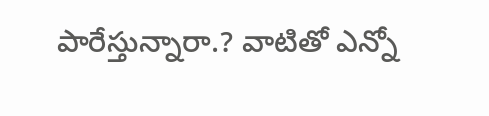పారేస్తున్నారా.? వాటితో ఎన్నో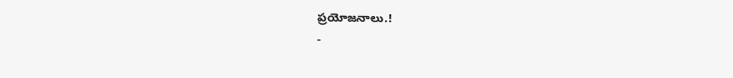ప్రయోజనాలు.!
-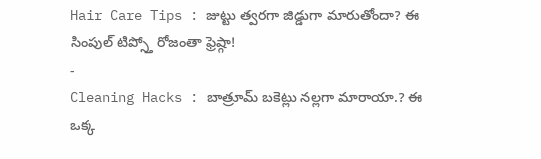Hair Care Tips : జుట్టు త్వరగా జిడ్డుగా మారుతోందా? ఈ సింపుల్ టిప్స్తో రోజంతా ఫ్రెష్గా!
-
Cleaning Hacks : బాత్రూమ్ బకెట్లు నల్లగా మారాయా.? ఈ ఒక్క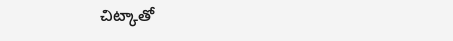చిట్కాతో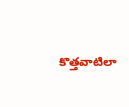కొత్తవాటిలా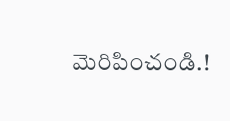మెరిపించండి.!